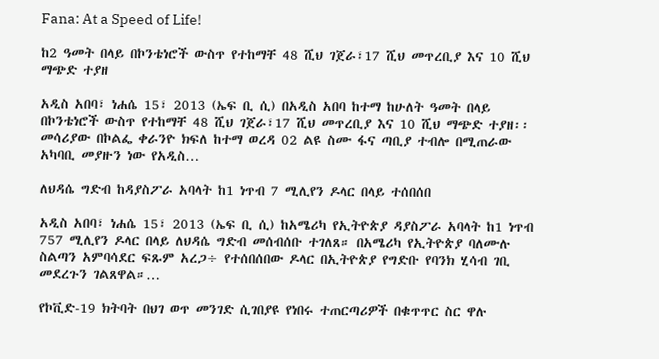Fana: At a Speed of Life!

ከ2 ዓመት በላይ በኮንቴነሮች ውስጥ የተከማቸ 48 ሺህ ገጀራ፣17 ሺህ መጥረቢያ እና 10 ሺህ ማጭድ ተያዘ

አዲስ አበባ፣ ነሐሴ 15፣ 2013 (ኤፍ ቢ ሲ) በአዲስ አበባ ከተማ ከሁለት ዓመት በላይ በኮንቴነሮች ውስጥ የተከማቸ 48 ሺህ ገጀራ፣17 ሺህ መጥረቢያ እና 10 ሺህ ማጭድ ተያዘ፡፡ መሳሪያው በኮልፌ ቀራንዮ ክፍለ ከተማ ወረዳ 02 ልዩ ስሙ ፋና ጣቢያ ተብሎ በሚጠራው አካባቢ መያዙን ነው የአዲስ…

ለህዳሴ ግድብ ከዳያስፖራ አባላት ከ1 ነጥብ 7 ሚሊየን ዶላር በላይ ተሰበሰበ

አዲስ አበባ፣ ነሐሴ 15፣ 2013 (ኤፍ ቢ ሲ) ከአሜሪካ የኢትዮጵያ ዳያስፖራ አባላት ከ1 ነጥብ 757 ሚሊየን ዶላር በላይ ለህዳሴ ግድብ መሰብሰቡ ተገለጸ። በአሜሪካ የኢትዮጵያ ባለሙሉ ስልጣን አምባሳደር ፍጹም አረጋ÷ የተሰበሰበው ዶላር በኢትዮጵያ የግድቡ የባንክ ሂሳብ ገቢ መደረጉን ገልጸዋል።…

የኮቪድ-19 ክትባት በህገ ወጥ መንገድ ሲገበያዩ የነበሩ ተጠርጣሪዎች በቁጥጥር ስር ዋሉ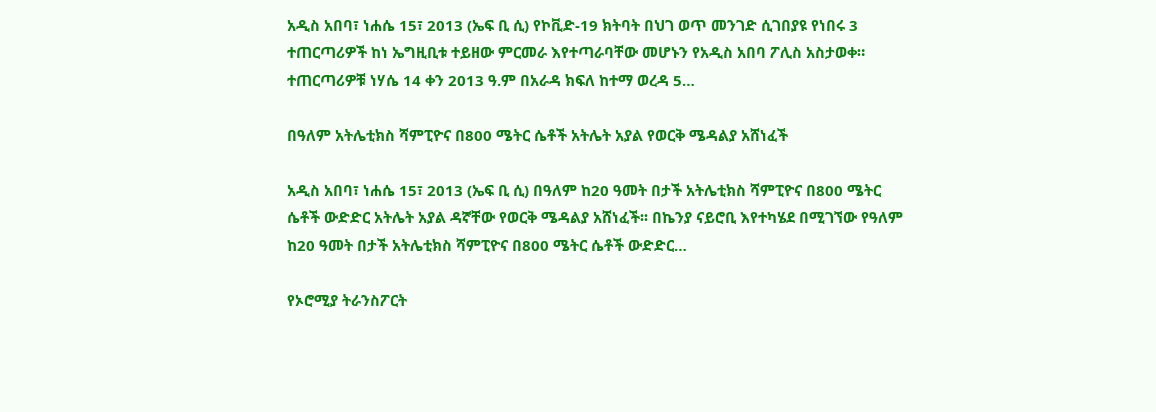አዲስ አበባ፣ ነሐሴ 15፣ 2013 (ኤፍ ቢ ሲ) የኮቪድ-19 ክትባት በህገ ወጥ መንገድ ሲገበያዩ የነበሩ 3 ተጠርጣሪዎች ከነ ኤግዚቢቱ ተይዘው ምርመራ እየተጣራባቸው መሆኑን የአዲስ አበባ ፖሊስ አስታወቀ።   ተጠርጣሪዎቹ ነሃሴ 14 ቀን 2013 ዓ.ም በአራዳ ክፍለ ከተማ ወረዳ 5…

በዓለም አትሌቲክስ ሻምፒዮና በ800 ሜትር ሴቶች አትሌት አያል የወርቅ ሜዳልያ አሸነፈች

አዲስ አበባ፣ ነሐሴ 15፣ 2013 (ኤፍ ቢ ሲ) በዓለም ከ20 ዓመት በታች አትሌቲክስ ሻምፒዮና በ800 ሜትር ሴቶች ውድድር አትሌት አያል ዳኛቸው የወርቅ ሜዳልያ አሸነፈች፡፡ በኬንያ ናይሮቢ እየተካሄደ በሚገኘው የዓለም ከ20 ዓመት በታች አትሌቲክስ ሻምፒዮና በ800 ሜትር ሴቶች ውድድር…

የኦሮሚያ ትራንስፖርት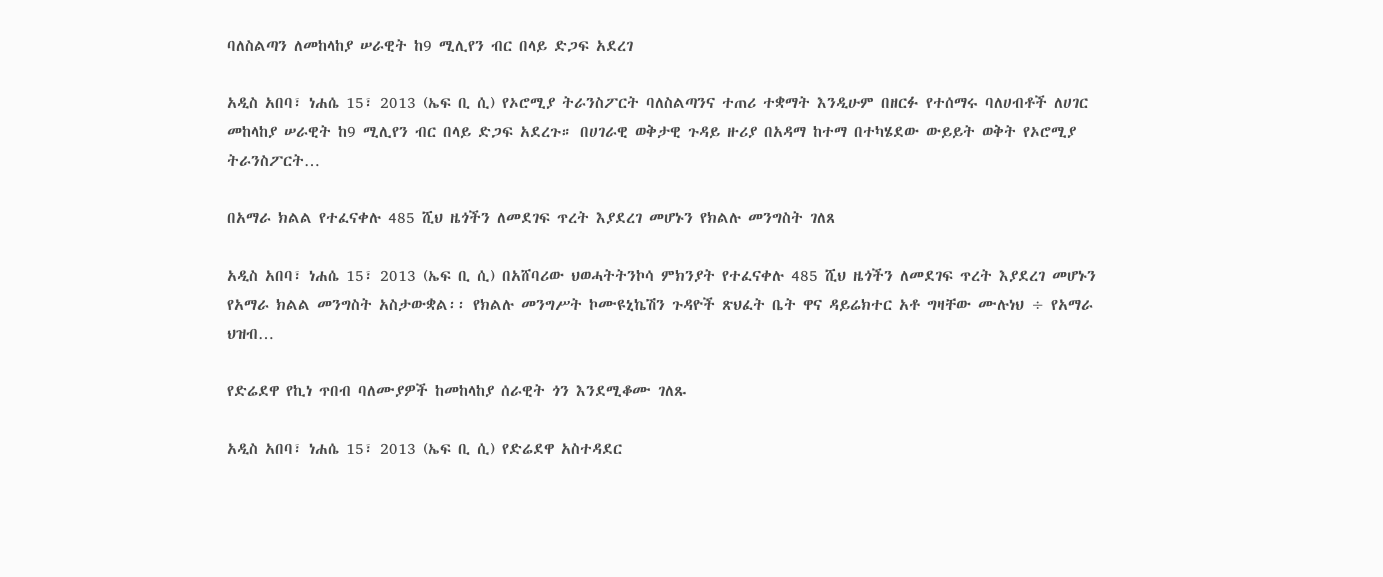ባለስልጣን ለመከላከያ ሠራዊት ከ9 ሚሊየን ብር በላይ ድጋፍ አደረገ

አዲስ አበባ፣ ነሐሴ 15፣ 2013 (ኤፍ ቢ ሲ) የኦሮሚያ ትራንስፖርት ባለስልጣንና ተጠሪ ተቋማት እንዲሁም በዘርፉ የተሰማሩ ባለሀብቶች ለሀገር መከላከያ ሠራዊት ከ9 ሚሊየን ብር በላይ ድጋፍ አደረጉ። በሀገራዊ ወቅታዊ ጉዳይ ዙሪያ በአዳማ ከተማ በተካሄደው ውይይት ወቅት የኦሮሚያ ትራንስፖርት…

በአማራ ክልል የተፈናቀሉ 485 ሺህ ዜጎችን ለመደገፍ ጥረት እያደረገ መሆኑን የክልሉ መንግስት ገለጸ

አዲስ አበባ፣ ነሐሴ 15፣ 2013 (ኤፍ ቢ ሲ) በአሸባሪው ህወሓትትንኮሳ ምክንያት የተፈናቀሉ 485 ሺህ ዜጎችን ለመደገፍ ጥረት እያደረገ መሆኑን የአማራ ክልል መንግስት አስታውቋል፡፡ የክልሉ መንግሥት ኮሙዩኒኬሽን ጉዳዮች ጽህፈት ቤት ዋና ዳይሬክተር አቶ ግዛቸው ሙሉነህ ÷ የአማራ ህዝብ…

የድሬደዋ የኪነ ጥበብ ባለሙያዎች ከመከላከያ ሰራዊት ጎን እንደሚቆሙ ገለጹ

አዲስ አበባ፣ ነሐሴ 15፣ 2013 (ኤፍ ቢ ሲ) የድሬደዋ አስተዳደር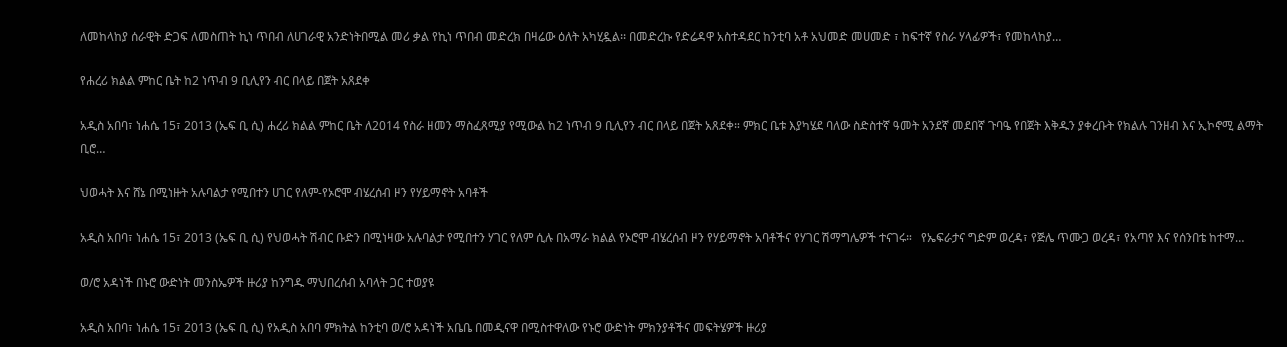ለመከላከያ ሰራዊት ድጋፍ ለመስጠት ኪነ ጥበብ ለሀገራዊ አንድነትበሚል መሪ ቃል የኪነ ጥበብ መድረክ በዛሬው ዕለት አካሂዷል፡፡ በመድረኩ የድሬዳዋ አስተዳደር ከንቲባ አቶ አህመድ መሀመድ ፣ ከፍተኛ የስራ ሃላፊዎች፣ የመከላከያ…

የሐረሪ ክልል ምከር ቤት ከ2 ነጥብ 9 ቢሊየን ብር በላይ በጀት አጸደቀ

አዲስ አበባ፣ ነሐሴ 15፣ 2013 (ኤፍ ቢ ሲ) ሐረሪ ክልል ምከር ቤት ለ2014 የስራ ዘመን ማስፈጸሚያ የሚውል ከ2 ነጥብ 9 ቢሊየን ብር በላይ በጀት አጸደቀ። ምክር ቤቱ እያካሄደ ባለው ስድስተኛ ዓመት አንደኛ መደበኛ ጉባዔ የበጀት እቅዱን ያቀረቡት የክልሉ ገንዘብ እና ኢኮኖሚ ልማት ቢሮ…

ህወሓት እና ሸኔ በሚነዙት አሉባልታ የሚበተን ሀገር የለም-የኦሮሞ ብሄረሰብ ዞን የሃይማኖት አባቶች

አዲስ አበባ፣ ነሐሴ 15፣ 2013 (ኤፍ ቢ ሲ) የህወሓት ሽብር ቡድን በሚነዛው አሉባልታ የሚበተን ሃገር የለም ሲሉ በአማራ ክልል የኦሮሞ ብሄረሰብ ዞን የሃይማኖት አባቶችና የሃገር ሽማግሌዎች ተናገሩ።   የኤፍራታና ግድም ወረዳ፣ የጅሌ ጥሙጋ ወረዳ፣ የአጣየ እና የሰንበቴ ከተማ…

ወ/ሮ አዳነች በኑሮ ውድነት መንስኤዎች ዙሪያ ከንግዱ ማህበረሰብ አባላት ጋር ተወያዩ

አዲስ አበባ፣ ነሐሴ 15፣ 2013 (ኤፍ ቢ ሲ) የአዲስ አበባ ምክትል ከንቲባ ወ/ሮ አዳነች አቤቤ በመዲናዋ በሚስተዋለው የኑሮ ውድነት ምክንያቶችና መፍትሄዎች ዙሪያ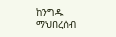ከንግዱ ማህበረሰብ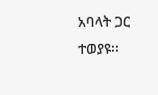አባላት ጋር ተወያዩ፡፡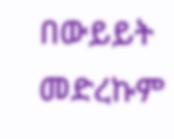በውይይት መድረኩም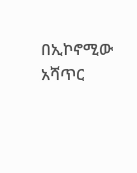በኢኮኖሚው አሻጥር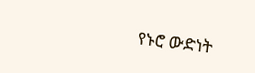የኑሮ ውድነት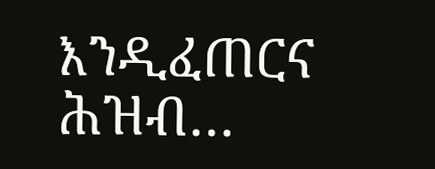እንዲፈጠርና ሕዝብ…